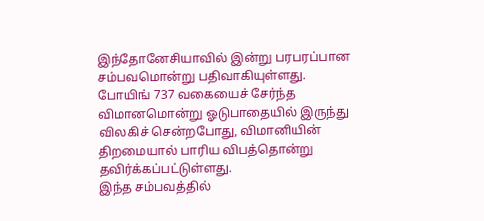இந்தோனேசியாவில் இன்று பரபரப்பான சம்பவமொன்று பதிவாகியுள்ளது.
போயிங் 737 வகையைச் சேர்ந்த விமானமொன்று ஓடுபாதையில் இருந்து விலகிச் சென்றபோது, விமானியின் திறமையால் பாரிய விபத்தொன்று தவிர்க்கப்பட்டுள்ளது.
இந்த சம்பவத்தில்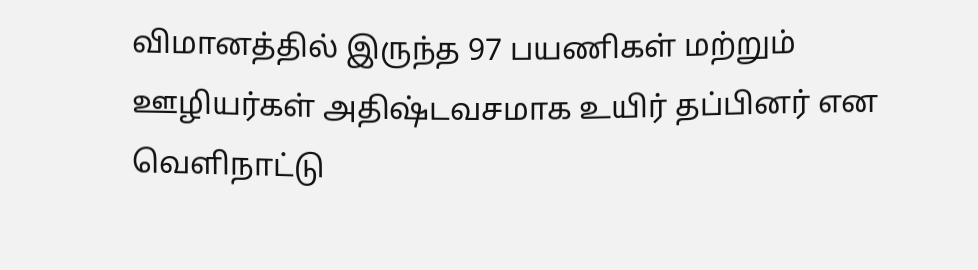விமானத்தில் இருந்த 97 பயணிகள் மற்றும் ஊழியர்கள் அதிஷ்டவசமாக உயிர் தப்பினர் என வெளிநாட்டு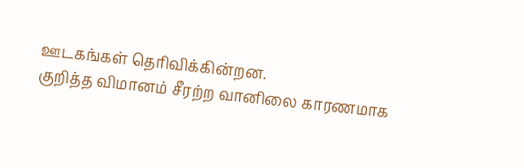ஊடகங்கள் தெரிவிக்கின்றன.
குறித்த விமானம் சீரற்ற வானிலை காரணமாக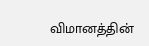விமானத்தின்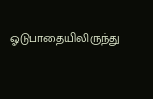ஓடுபாதையிலிருந்து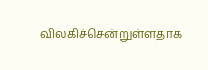விலகிச்சென்றுள்ளதாக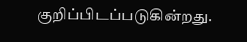குறிப்பிடப்படுகின்றது.